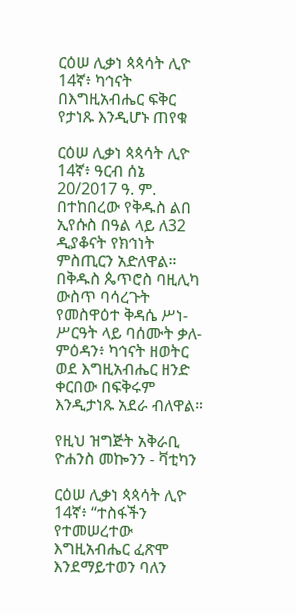ርዕሠ ሊቃነ ጳጳሳት ሊዮ 14ኛ፥ ካኅናት በእግዚአብሔር ፍቅር የታነጹ እንዲሆኑ ጠየቁ

ርዕሠ ሊቃነ ጳጳሳት ሊዮ 14ኛ፥ ዓርብ ሰኔ 20/2017 ዓ. ም. በተከበረው የቅዱስ ልበ ኢየሱስ በዓል ላይ ለ32 ዲያቆናት የክኅነት ምስጢርን አድለዋል። በቅዱስ ጴጥሮስ ባዚሊካ ውስጥ ባሳረጉት የመስዋዕተ ቅዳሴ ሥነ-ሥርዓት ላይ ባሰሙት ቃለ-ምዕዳን፥ ካኅናት ዘወትር ወደ እግዚአብሔር ዘንድ ቀርበው በፍቅሩም እንዲታነጹ አደራ ብለዋል።

የዚህ ዝግጅት አቅራቢ ዮሐንስ መኰንን - ቫቲካን

ርዕሠ ሊቃነ ጳጳሳት ሊዮ 14ኛ፥ “ተስፋችን የተመሠረተው እግዚአብሔር ፈጽሞ እንደማይተወን ባለን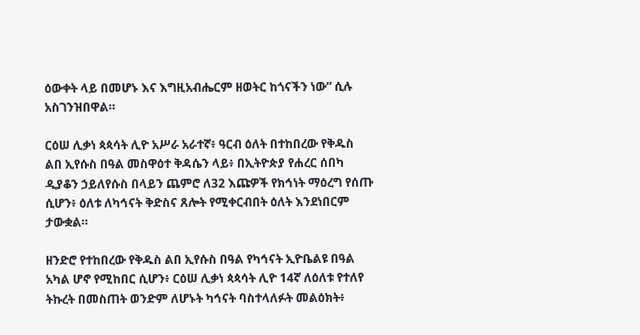ዕውቀት ላይ በመሆኑ እና እግዚአብሔርም ዘወትር ከጎናችን ነው” ሲሉ አስገንዝበዋል።

ርዕሠ ሊቃነ ጳጳሳት ሊዮ አሥራ አራተኛ፥ ዓርብ ዕለት በተከበረው የቅዱስ ልበ ኢየሱስ በዓል መስዋዕተ ቅዳሴን ላይ፥ በኢትዮጵያ የሐረር ሰበካ ዲያቆን ኃይለየሱስ በላይን ጨምሮ ለ32 እጩዎች የክኅነት ማዕረግ የሰጡ ሲሆን፥ ዕለቱ ለካኅናት ቅድስና ጸሎት የሚቀርብበት ዕለት እንደነበርም ታውቋል።

ዘንድሮ የተከበረው የቅዱስ ልበ ኢየሱስ በዓል የካኅናት ኢዮቤልዩ በዓል አካል ሆኖ የሚከበር ሲሆን፥ ርዕሠ ሊቃነ ጳጳሳት ሊዮ 14ኛ ለዕለቱ የተለየ ትኩረት በመስጠት ወንድም ለሆኑት ካኅናት ባስተላለፉት መልዕክት፥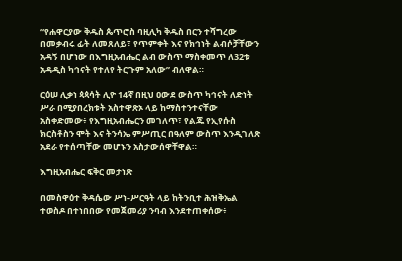“የሐዋርያው ቅዱስ ጴጥሮስ ባዚሊካ ቅዱስ በርን ተሻግረው በመቃብሩ ፊት ለመጸለይ፣ የጥምቀት እና የክኅነት ልብሶቻቸውን አዳኝ በሆነው በእግዚአብሔር ልብ ውስጥ ማስቀመጥ ለ32ቱ አዳዲስ ካኅናት የተለየ ትርጉም አለው” ብለዋል።

ርዕሠ ሊቃነ ጳጳሳት ሊዮ 14ኛ በዚህ ዐውደ ውስጥ ካኅናት ለድነት ሥራ በሚያበረክቱት አስተዋጽኦ ላይ ከማስተንተናቸው አስቀድመው፥ የእግዚአብሔርን መገለጥ፣ የልጁ የኢየሱስ ክርስቶስን ሞት እና ትንሳኤ ምሥጢር በዓለም ውስጥ እንዲገለጽ አደራ የተሰጣቸው መሆኑን አስታውሰዋቸዋል።

እግዚአብሔር ፍቅር መታነጽ

በመስዋዕተ ቅዳሴው ሥነ-ሥርዓት ላይ ከትንቢተ ሕዝቅኤል ተወስዶ በተነበበው የመጀመሪያ ንባብ እንደተጠቀሰው፥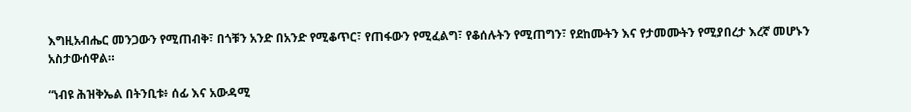እግዚአብሔር መንጋውን የሚጠብቅ፣ በጎቹን አንድ በአንድ የሚቆጥር፣ የጠፋውን የሚፈልግ፣ የቆሰሉትን የሚጠግን፣ የደከሙትን እና የታመሙትን የሚያበረታ እረኛ መሆኑን አስታውሰዋል።

“ነብዩ ሕዝቅኤል በትንቢቱ፥ ሰፊ እና አውዳሚ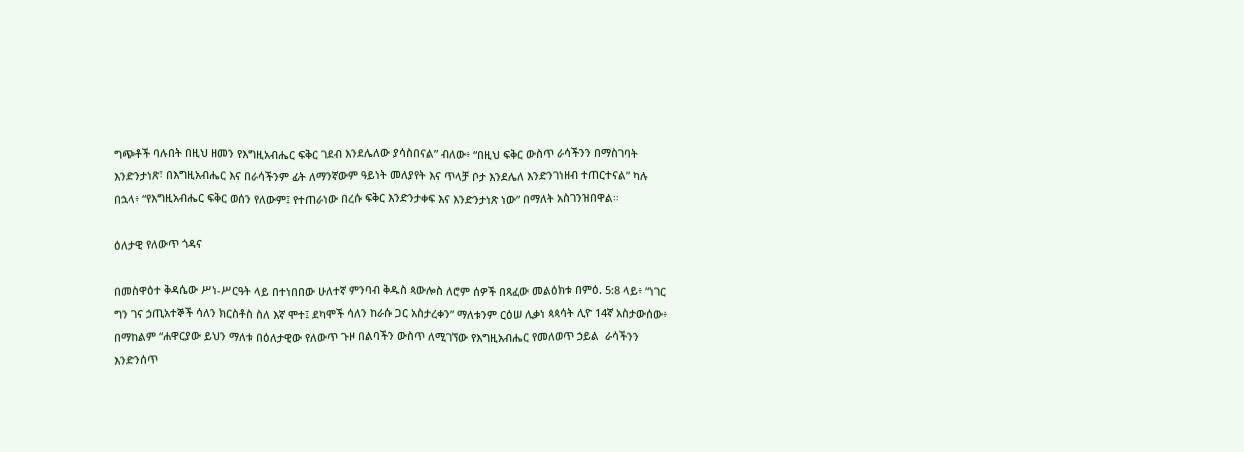ግጭቶች ባሉበት በዚህ ዘመን የእግዚአብሔር ፍቅር ገደብ እንደሌለው ያሳስበናል” ብለው፥ “በዚህ ፍቅር ውስጥ ራሳችንን በማስገባት እንድንታነጽ፣ በእግዚአብሔር እና በራሳችንም ፊት ለማንኛውም ዓይነት መለያየት እና ጥላቻ ቦታ እንደሌለ እንድንገነዘብ ተጠርተናል” ካሉ በኋላ፥ “የእግዚአብሔር ፍቅር ወሰን የለውም፤ የተጠራነው በረሱ ፍቅር እንድንታቀፍ እና እንድንታነጽ ነው” በማለት አስገንዝበዋል።

ዕለታዊ የለውጥ ጎዳና

በመስዋዕተ ቅዳሴው ሥነ-ሥርዓት ላይ በተነበበው ሁለተኛ ምንባብ ቅዱስ ጳውሎስ ለሮም ሰዎች በጻፈው መልዕክቱ በምዕ. 5:8 ላይ፥ “ነገር ግን ገና ኃጢአተኞች ሳለን ክርስቶስ ስለ እኛ ሞተ፤ ደካሞች ሳለን ከራሱ ጋር አስታረቀን” ማለቱንም ርዕሠ ሊቃነ ጳጳሳት ሊዮ 14ኛ አስታውሰው፥ በማከልም “ሐዋርያው ይህን ማለቱ በዕለታዊው የለውጥ ጉዞ በልባችን ውስጥ ለሚገኘው የእግዚአብሔር የመለወጥ ኃይል  ራሳችንን እንድንሰጥ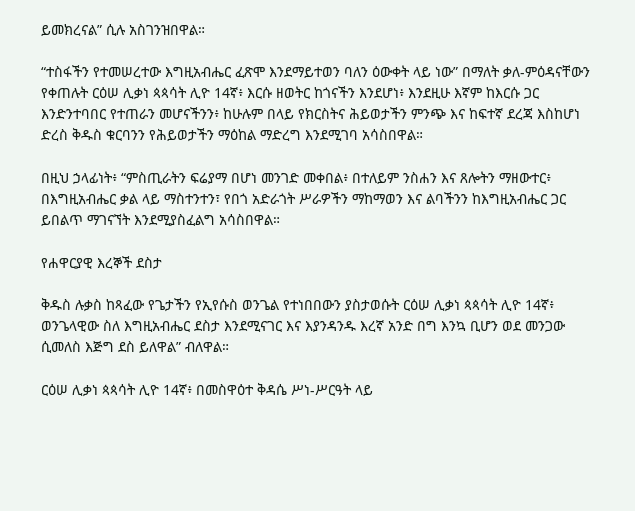ይመክረናል” ሲሉ አስገንዝበዋል።

“ተስፋችን የተመሠረተው እግዚአብሔር ፈጽሞ እንደማይተወን ባለን ዕውቀት ላይ ነው” በማለት ቃለ-ምዕዳናቸውን የቀጠሉት ርዕሠ ሊቃነ ጳጳሳት ሊዮ 14ኛ፥ እርሱ ዘወትር ከጎናችን እንደሆነ፥ እንደዚሁ እኛም ከእርሱ ጋር እንድንተባበር የተጠራን መሆናችንን፥ ከሁሉም በላይ የክርስትና ሕይወታችን ምንጭ እና ከፍተኛ ደረጃ እስከሆነ ድረስ ቅዱስ ቁርባንን የሕይወታችን ማዕከል ማድረግ እንደሚገባ አሳስበዋል።

በዚህ ኃላፊነት፥ “ምስጢራትን ፍሬያማ በሆነ መንገድ መቀበል፥ በተለይም ንስሐን እና ጸሎትን ማዘውተር፥ በእግዚአብሔር ቃል ላይ ማስተንተን፣ የበጎ አድራጎት ሥራዎችን ማከማወን እና ልባችንን ከእግዚአብሔር ጋር ይበልጥ ማገናኘት እንደሚያስፈልግ አሳስበዋል።

የሐዋርያዊ እረኞች ደስታ

ቅዱስ ሉቃስ ከጻፈው የጌታችን የኢየሱስ ወንጌል የተነበበውን ያስታወሱት ርዕሠ ሊቃነ ጳጳሳት ሊዮ 14ኛ፥ ወንጌላዊው ስለ እግዚአብሔር ደስታ እንደሚናገር እና እያንዳንዱ እረኛ አንድ በግ እንኳ ቢሆን ወደ መንጋው ሲመለስ እጅግ ደስ ይለዋል” ብለዋል።

ርዕሠ ሊቃነ ጳጳሳት ሊዮ 14ኛ፥ በመስዋዕተ ቅዳሴ ሥነ-ሥርዓት ላይ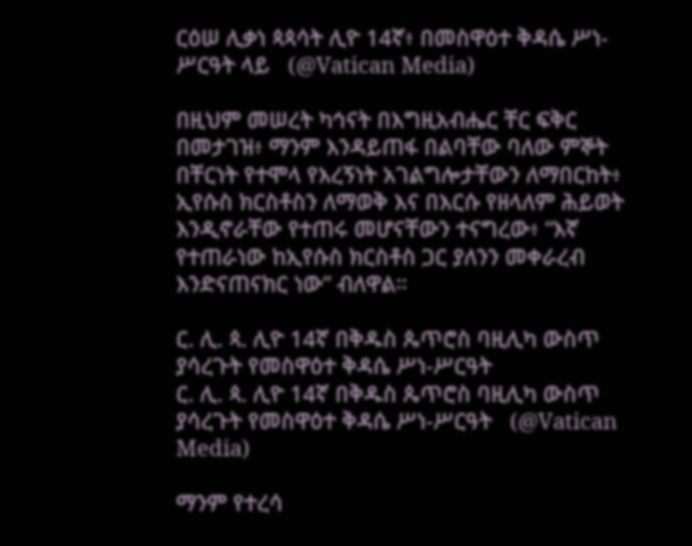ርዕሠ ሊቃነ ጳጳሳት ሊዮ 14ኛ፥ በመስዋዕተ ቅዳሴ ሥነ-ሥርዓት ላይ   (@Vatican Media)

በዚህም መሠረት ካኅናት በእግዚአብሔር ቸር ፍቅር በመታገዝ፥ ማንም እንዳይጠፋ በልባቸው ባለው ምኞት በቸርነት የተሞላ የእረኝነት አገልግሎታቸውን ለማበርከት፥ ኢየሱስ ክርስቶስን ለማወቅ እና በእርሱ የዘላለም ሕይወት እንዲኖራቸው የተጠሩ መሆናቸውን ተናግረው፥ “እኛ የተጠራነው ከኢየሱስ ክርስቶስ ጋር ያለንን መቀራረብ እንድናጠናክር ነው” ብለዋል።

ር. ሊ. ጳ. ሊዮ 14ኛ በቅዱስ ጴጥሮስ ባዚሊካ ውስጥ ያሳረጉት የመስዋዕተ ቅዳሴ ሥነ-ሥርዓት
ር. ሊ. ጳ. ሊዮ 14ኛ በቅዱስ ጴጥሮስ ባዚሊካ ውስጥ ያሳረጉት የመስዋዕተ ቅዳሴ ሥነ-ሥርዓት   (@Vatican Media)

ማንም የተረሳ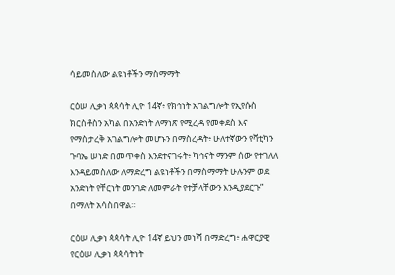ሳይመስለው ልዩነቶችን ማስማማት

ርዕሠ ሊቃነ ጳጳሳት ሊዮ 14ኛ፥ የክኅነት አገልግሎት የኢየሱስ ክርስቶስን አካል በአንድነት ለማነጽ የሚረዳ የመቀደስ እና የማስታረቅ አገልግሎት መሆኑን በማስረዳት፥ ሁለተኛውን የቫቲካን ጉባኤ ሠነድ በመጥቀስ እንደተናገሩት፥ ካኅናት ማንም ሰው የተገለለ እንዳይመስለው ለማድረግ ልዩነቶችን በማስማማት ሁሉንም ወደ አንድነት የቸርነት መንገድ ለመምራት የተቻላቸውን እንዲያደርጉ” በማለት አሳስበዋል።

ርዕሠ ሊቃነ ጳጳሳት ሊዮ 14ኛ ይህን መነሻ በማድረግ፥ ሐዋርያዊ የርዕሠ ሊቃነ ጳጳሳትነት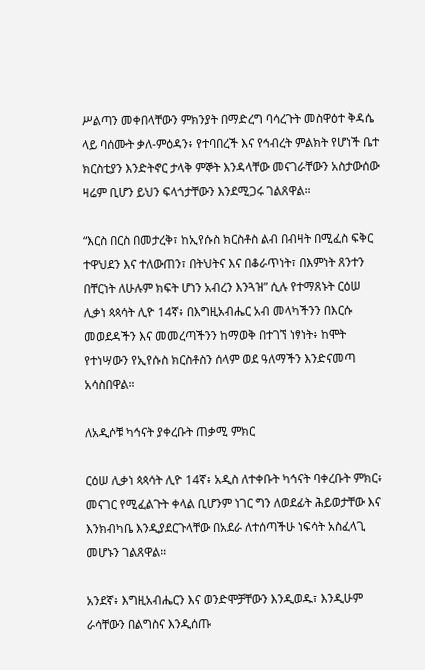ሥልጣን መቀበላቸውን ምክንያት በማድረግ ባሳረጉት መስዋዕተ ቅዳሴ ላይ ባሰሙት ቃለ-ምዕዳን፥ የተባበረች እና የኅብረት ምልክት የሆነች ቤተ ክርስቲያን እንድትኖር ታላቅ ምኞት እንዳላቸው መናገራቸውን አስታውሰው ዛሬም ቢሆን ይህን ፍላጎታቸውን እንደሚጋሩ ገልጸዋል።

“እርስ በርስ በመታረቅ፣ ከኢየሱስ ክርስቶስ ልብ በብዛት በሚፈስ ፍቅር ተዋህደን እና ተለውጠን፣ በትህትና እና በቆራጥነት፣ በእምነት ጸንተን በቸርነት ለሁሉም ክፍት ሆነን አብረን እንጓዝ” ሲሉ የተማጸኑት ርዕሠ ሊቃነ ጳጳሳት ሊዮ 14ኛ፥ በእግዚአብሔር አብ መላካችንን በእርሱ መወደዳችን እና መመረጣችንን ከማወቅ በተገኘ ነፃነት፥ ከሞት የተነሣውን የኢየሱስ ክርስቶስን ሰላም ወደ ዓለማችን እንድናመጣ አሳስበዋል።

ለአዲሶቹ ካኅናት ያቀረቡት ጠቃሚ ምክር

ርዕሠ ሊቃነ ጳጳሳት ሊዮ 14ኛ፥ አዲስ ለተቀቡት ካኅናት ባቀረቡት ምክር፥ መናገር የሚፈልጉት ቀላል ቢሆንም ነገር ግን ለወደፊት ሕይወታቸው እና እንክብካቤ እንዲያደርጉላቸው በአደራ ለተሰጣችሁ ነፍሳት አስፈላጊ መሆኑን ገልጸዋል።

አንደኛ፥ እግዚአብሔርን እና ወንድሞቻቸውን እንዲወዱ፣ እንዲሁም ራሳቸውን በልግስና እንዲሰጡ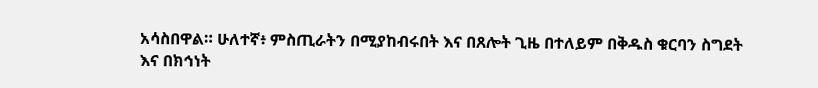አሳስበዋል። ሁለተኛ፥ ምስጢራትን በሚያከብሩበት እና በጸሎት ጊዜ በተለይም በቅዱስ ቁርባን ስግደት እና በክኅነት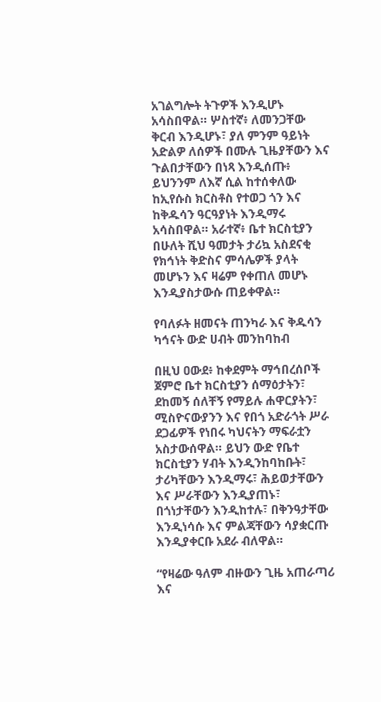አገልግሎት ትጉዎች እንዲሆኑ አሳስበዋል። ሦስተኛ፥ ለመንጋቸው ቅርብ እንዲሆኑ፣ ያለ ምንም ዓይነት አድልዎ ለሰዎች በሙሉ ጊዜያቸውን እና ጉልበታቸውን በነጻ እንዲሰጡ፥ ይህንንም ለእኛ ሲል ከተሰቀለው ከኢየሱስ ክርስቶስ የተወጋ ጎን እና ከቅዱሳን ዓርዓያነት እንዲማሩ አሳስበዋል። አራተኛ፥ ቤተ ክርስቲያን በሁለት ሺህ ዓመታት ታሪኳ አስደናቂ የክኅነት ቅድስና ምሳሌዎች ያላት መሆኑን እና ዛሬም የቀጠለ መሆኑ እንዲያስታውሱ ጠይቀዋል።

የባለፉት ዘመናት ጠንካራ እና ቅዱሳን ካኅናት ውድ ሀብት መንከባከብ

በዚህ ዐውደ፥ ከቀደምት ማኅበረሰቦች ጀምሮ ቤተ ክርስቲያን ሰማዕታትን፣ ደከመኝ ሰለቸኝ የማይሉ ሐዋርያትን፣ ሚስዮናውያንን እና የበጎ አድራጎት ሥራ ደጋፊዎች የነበሩ ካህናትን ማፍራቷን አስታውሰዋል። ይህን ውድ የቤተ ክርስቲያን ሃብት እንዲንከባከቡት፣ ታሪካቸውን እንዲማሩ፣ ሕይወታቸውን እና ሥራቸውን እንዲያጠኑ፣ በጎነታቸውን እንዲከተሉ፣ በቅንዓታቸው እንዲነሳሱ እና ምልጃቸውን ሳያቋርጡ እንዲያቀርቡ አደራ ብለዋል።

“የዛሬው ዓለም ብዙውን ጊዜ አጠራጣሪ እና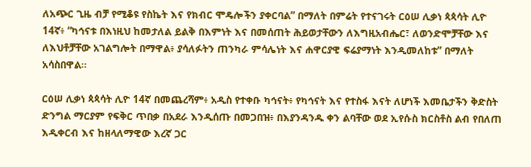ለአጭር ጊዜ ብቻ የሚቆዩ የስኬት እና የክብር ሞዴሎችን ያቀርባል” በማለት በምሬት የተናገሩት ርዕሠ ሊቃነ ጳጳሳት ሊዮ 14ኛ፥ “ካኅናቱ በእነዚህ ከመታለል ይልቅ በእምነት እና በመሰጠት ሕይወታቸውን ለእግዚአብሔር፣ ለወንድሞቻቸው እና ለእህቶቻቸው አገልግሎት በማዋል፥ ያሳለፉትን ጠንካራ ምሳሌነት እና ሐዋርያዊ ፍሬያማነት እንዲመለከቱ” በማለት አሳስበዋል።

ርዕሠ ሊቃነ ጳጳሳት ሊዮ 14ኛ በመጨረሻም፥ አዲስ የተቀቡ ካኅናት፥ የካኅናት እና የተስፋ እናት ለሆነች እመቤታችን ቅድስት ድንግል ማርያም የፍቅር ጥበቃ በአደራ እንዲሰጡ በመጋበዝ፥ በእያንዳንዱ ቀን ልባቸው ወደ ኢየሱስ ክርስቶስ ልብ የበለጠ እዲቀርብ እና ከዘላለማዊው እረኛ ጋር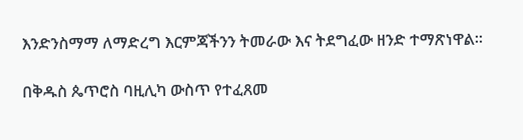እንድንስማማ ለማድረግ እርምጃችንን ትመራው እና ትደግፈው ዘንድ ተማጽነዋል።

በቅዱስ ጴጥሮስ ባዚሊካ ውስጥ የተፈጸመ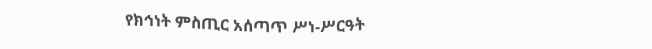የክኅነት ምስጢር አሰጣጥ ሥነ-ሥርዓት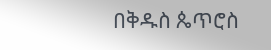በቅዱስ ጴጥሮስ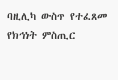ባዚሊካ ውስጥ የተፈጸመ የክኅነት ምስጢር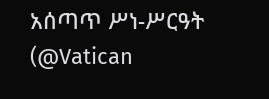አሰጣጥ ሥነ-ሥርዓት   (@Vatican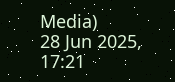Media)
28 Jun 2025, 17:21